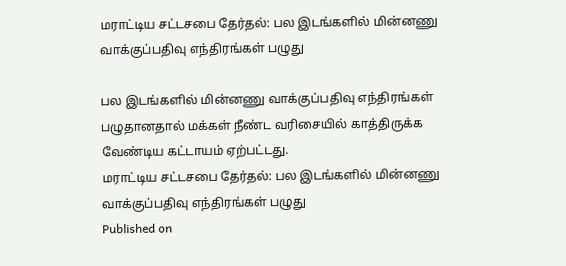மராட்டிய சட்டசபை தேர்தல்: பல இடங்களில் மின்னணு வாக்குப்பதிவு எந்திரங்கள் பழுது

பல இடங்களில் மின்னணு வாக்குப்பதிவு எந்திரங்கள் பழுதானதால் மக்கள் நீண்ட வரிசையில் காத்திருக்க வேண்டிய கட்டாயம் ஏற்பட்டது.
மராட்டிய சட்டசபை தேர்தல்: பல இடங்களில் மின்னணு வாக்குப்பதிவு எந்திரங்கள் பழுது
Published on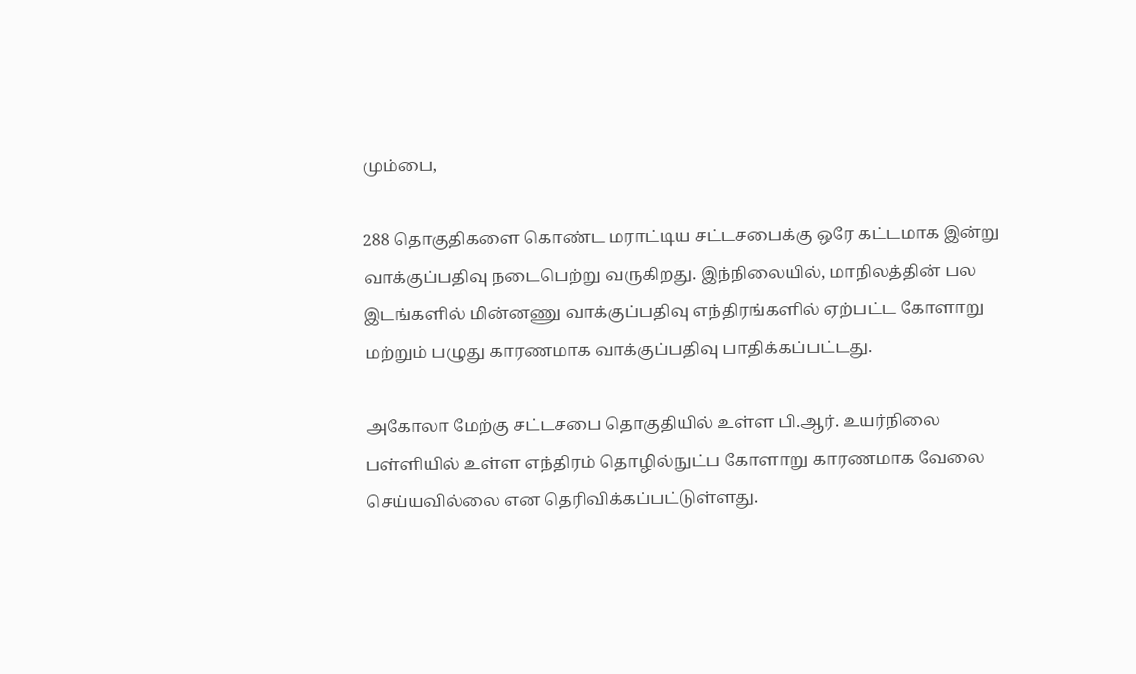மும்பை,

288 தொகுதிகளை கொண்ட மராட்டிய சட்டசபைக்கு ஒரே கட்டமாக இன்று வாக்குப்பதிவு நடைபெற்று வருகிறது. இந்நிலையில், மாநிலத்தின் பல இடங்களில் மின்னணு வாக்குப்பதிவு எந்திரங்களில் ஏற்பட்ட கோளாறு மற்றும் பழுது காரணமாக வாக்குப்பதிவு பாதிக்கப்பட்டது.

அகோலா மேற்கு சட்டசபை தொகுதியில் உள்ள பி.ஆர். உயர்நிலை பள்ளியில் உள்ள எந்திரம் தொழில்நுட்ப கோளாறு காரணமாக வேலை செய்யவில்லை என தெரிவிக்கப்பட்டுள்ளது.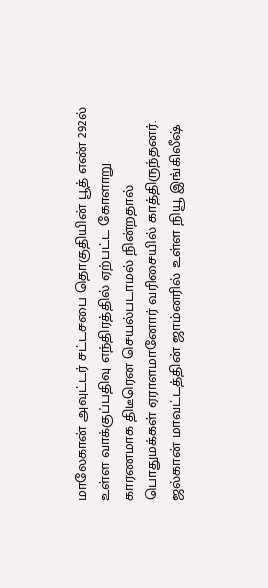மாலேகான் அவுட்டர் சட்டசபை தொகுதியின் பூத் எண் 292ல் உள்ள வாக்குப்பதிவு எந்திரத்தில் ஏற்பட்ட கோளாறு காரணமாக திடீரென செயல்படாமல் நின்றதால் பொதுமக்கள் ஏராளமானோர் வரிசையில் காத்திருந்தனர். ஜல்கான் மாவட்டத்தின் ஜாம்னரில் உள்ள நியூ இங்கிலீஷ்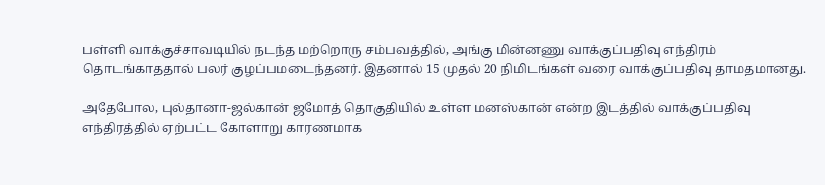பள்ளி வாக்குச்சாவடியில் நடந்த மற்றொரு சம்பவத்தில், அங்கு மின்னணு வாக்குப்பதிவு எந்திரம் தொடங்காததால் பலர் குழப்பமடைந்தனர். இதனால் 15 முதல் 20 நிமிடங்கள் வரை வாக்குப்பதிவு தாமதமானது.

அதேபோல, புல்தானா-ஜல்கான் ஜமோத் தொகுதியில் உள்ள மனஸ்கான் என்ற இடத்தில் வாக்குப்பதிவு எந்திரத்தில் ஏற்பட்ட கோளாறு காரணமாக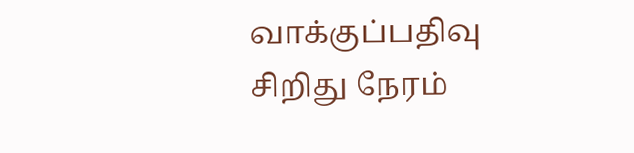வாக்குப்பதிவு சிறிது நேரம்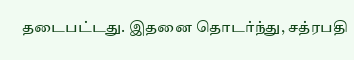தடைபட்டது. இதனை தொடர்ந்து, சத்ரபதி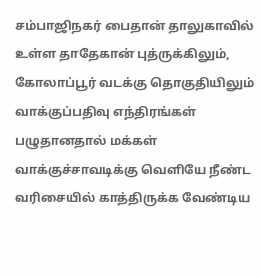சம்பாஜிநகர் பைதான் தாலுகாவில் உள்ள தாதேகான் புத்ருக்கிலும், கோலாப்பூர் வடக்கு தொகுதியிலும் வாக்குப்பதிவு எந்திரங்கள் பழுதானதால் மக்கள் வாக்குச்சாவடிக்கு வெளியே நீண்ட வரிசையில் காத்திருக்க வேண்டிய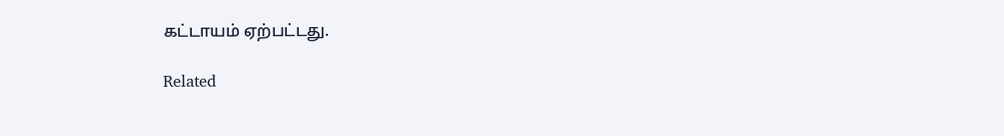கட்டாயம் ஏற்பட்டது.

Related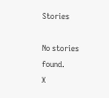Stories

No stories found.
X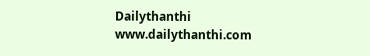Dailythanthi
www.dailythanthi.com